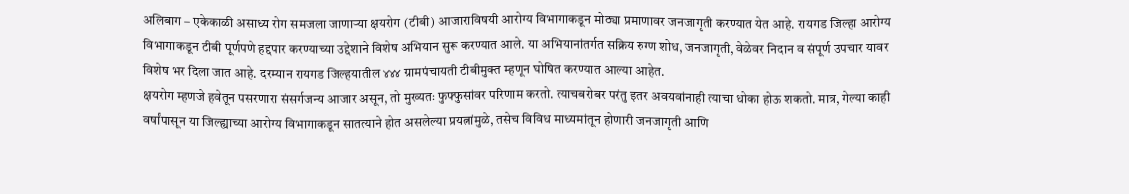अलिबाग – एकेकाळी असाध्य रोग समजला जाणाऱ्या क्षयरोग (टीबी) आजाराविषयी आरोग्य विभागाकडून मोठ्या प्रमाणावर जनजागृती करण्यात येत आहे. रायगड जिल्हा आरोग्य विभागाकडून टीबी पूर्णपणे हद्दपार करण्याच्या उद्देशाने विशेष अभियान सुरू करण्यात आले. या अभियानांतर्गत सक्रिय रुग्ण शोध, जनजागृती, वेळेवर निदान व संपूर्ण उपचार यावर विशेष भर दिला जात आहे. दरम्यान रायगड जिल्हयातील ४४४ ग्रामपंचायती टीबीमुक्त म्हणून घोषित करण्यात आल्या आहेत.
क्षयरोग म्हणजे हवेतून पसरणारा संसर्गजन्य आजार असून, तो मुख्यतः फुफ्फुसांवर परिणाम करतो. त्याचबरोबर परंतु इतर अवयवांनाही त्याचा धोका होऊ शकतो. मात्र, गेल्या काही वर्षांपासून या जिल्ह्याच्या आरोग्य विभागाकडून सातत्याने होत असलेल्या प्रयत्नांमुळे, तसेच विविध माध्यमांतून होणारी जनजागृती आणि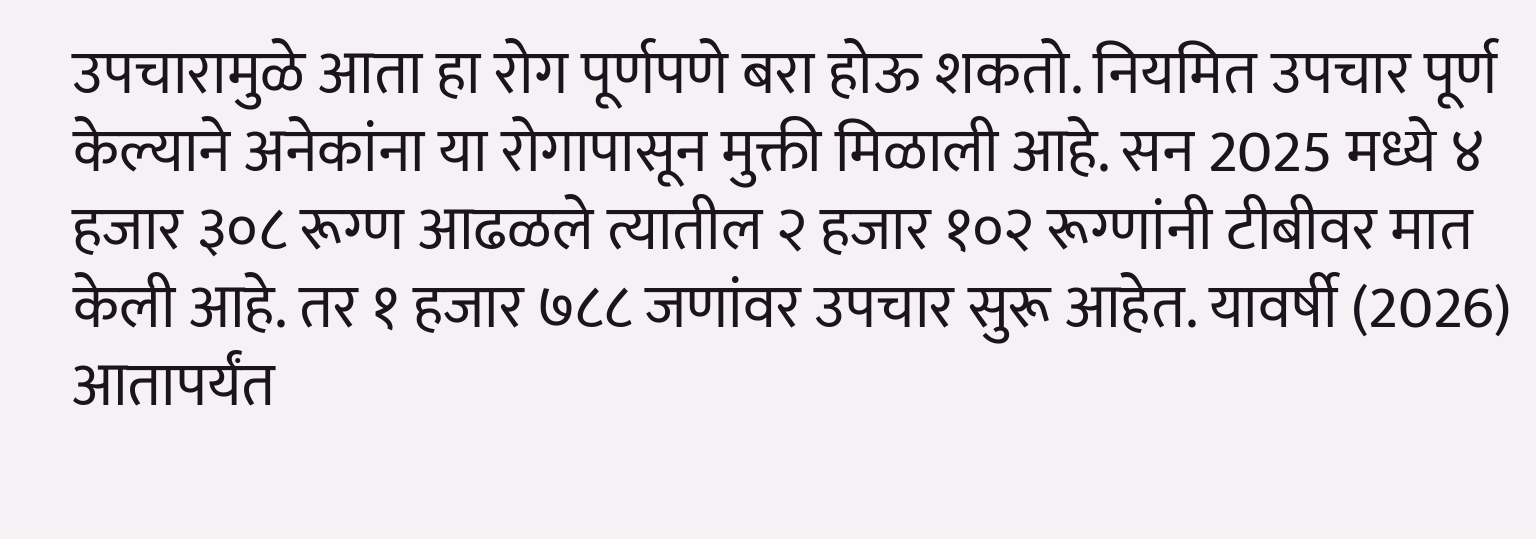उपचारामुळे आता हा रोग पूर्णपणे बरा होऊ शकतो. नियमित उपचार पूर्ण केल्याने अनेकांना या रोगापासून मुक्ती मिळाली आहे. सन 2025 मध्ये ४ हजार ३०८ रूग्ण आढळले त्यातील २ हजार १०२ रूग्णांनी टीबीवर मात केली आहे. तर १ हजार ७८८ जणांवर उपचार सुरू आहेत. यावर्षी (2026) आतापर्यंत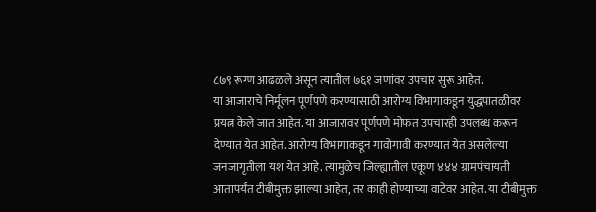८७९ रूग्ण आढळले असून त्यातील ७६१ जणांवर उपचार सुरू आहेत.
या आजाराचे निर्मूलन पूर्णपणे करण्यासाठी आरोग्य विभागाकडून युद्धपातळीवर प्रयत्न केले जात आहेत. या आजारावर पूर्णपणे मोफत उपचारही उपलब्ध करून देण्यात येत आहेत. आरोग्य विभागाकडून गावोगावी करण्यात येत असलेल्या जनजागृतीला यश येत आहे. त्यामुळेच जिल्ह्यातील एकूण ४४४ ग्रामपंचायती आतापर्यंत टीबीमुक्त झाल्या आहेत, तर काही होण्याच्या वाटेवर आहेत. या टीबीमुक्त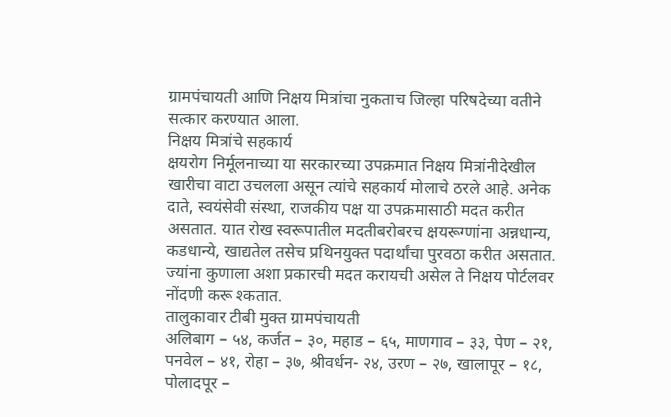ग्रामपंचायती आणि निक्षय मित्रांचा नुकताच जिल्हा परिषदेच्या वतीने सत्कार करण्यात आला.
निक्षय मित्रांचे सहकार्य
क्षयरोग निर्मूलनाच्या या सरकारच्या उपक्रमात निक्षय मित्रांनीदेखील खारीचा वाटा उचलला असून त्यांचे सहकार्य मोलाचे ठरले आहे. अनेक दाते, स्वयंसेवी संस्था, राजकीय पक्ष या उपक्रमासाठी मदत करीत असतात. यात रोख स्वरूपातील मदतीबरोबरच क्षयरूग्णांना अन्नधान्य, कडधान्ये, खाद्यतेल तसेच प्रथिनयुक्त पदार्थांचा पुरवठा करीत असतात. ज्यांना कुणाला अशा प्रकारची मदत करायची असेल ते निक्षय पोर्टलवर नोंदणी करू श्कतात.
तालुकावार टीबी मुक्त ग्रामपंचायती
अलिबाग – ५४, कर्जत – ३०, महाड – ६५, माणगाव – ३३, पेण – २१, पनवेल – ४१, रोहा – ३७, श्रीवर्धन- २४, उरण – २७, खालापूर – १८, पोलादपूर –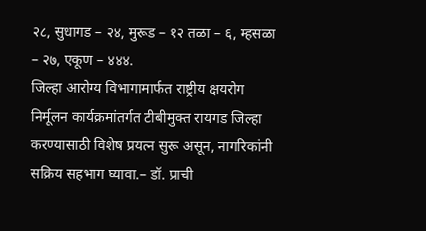२८, सुधागड – २४, मुरूड – १२ तळा – ६, म्हसळा – २७, एकूण – ४४४.
जिल्हा आरोग्य विभागामार्फत राष्ट्रीय क्षयरोग निर्मूलन कार्यक्रमांतर्गत टीबीमुक्त रायगड जिल्हा करण्यासाठी विशेष प्रयत्न सुरू असून, नागरिकांनी सक्रिय सहभाग घ्यावा.– डॉ. प्राची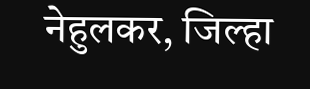नेहुलकर, जिल्हा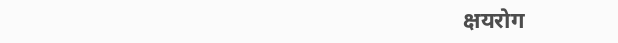क्षयरोग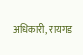अधिकारी, रायगड